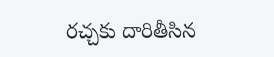రచ్చకు దారితీసిన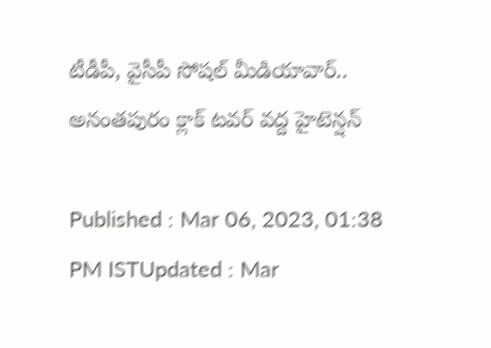టీడీపీ, వైసీపీ సోషల్ మీడియావార్.. అనంతపురం క్లాక్ టవర్ వద్ద హైటెన్షన్

Published : Mar 06, 2023, 01:38 PM ISTUpdated : Mar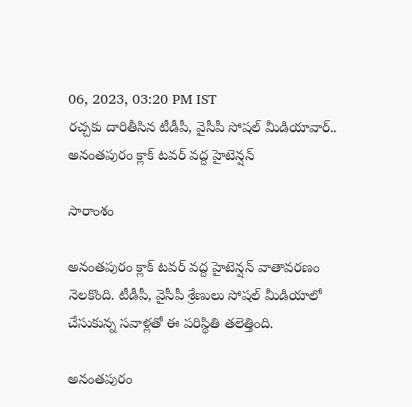06, 2023, 03:20 PM IST
రచ్చకు దారితీసిన టీడీపీ, వైసీపీ సోషల్ మీడియావార్.. అనంతపురం క్లాక్ టవర్ వద్ద హైటెన్షన్

సారాంశం

అనంతపురం క్లాక్ టవర్ వద్ద హైటెన్షన్ వాతావరణం నెలకొంది. టీడీపీ, వైసీపీ శ్రేణులు సోషల్ మీడియాలో చేసుకున్న సవాళ్లతో ఈ పరిస్థితి తలెత్తింది.

అనంతపురం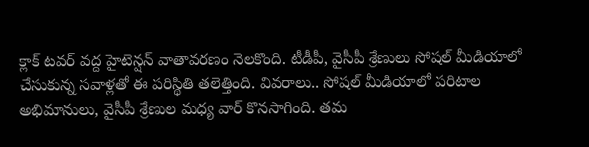క్లాక్ టవర్ వద్ద హైటెన్షన్ వాతావరణం నెలకొంది. టీడీపీ, వైసీపీ శ్రేణులు సోషల్ మీడియాలో చేసుకున్న సవాళ్లతో ఈ పరిస్థితి తలెత్తింది. వివరాలు.. సోషల్ మీడియాలో పరిటాల అభిమానులు, వైసీపీ శ్రేణుల మధ్య వార్ కొనసాగింది. తమ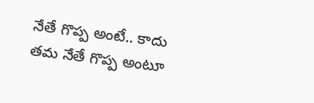నేతే గొప్ప అంటే.. కాదు తమ నేతే గొప్ప అంటూ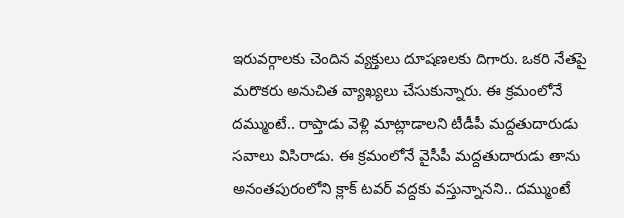ఇరువర్గాలకు చెందిన వ్యక్తులు దూషణలకు దిగారు. ఒకరి నేతపై మరొకరు అనుచిత వ్యాఖ్యలు చేసుకున్నారు. ఈ క్రమంలోనే దమ్ముంటే.. రాప్తాడు వెళ్లి మాట్లాడాలని టీడీపీ మద్దతుదారుడు సవాలు విసిరాడు. ఈ క్రమంలోనే వైసీపీ మద్దతుదారుడు తాను అనంతపురంలోని క్లాక్ టవర్ వద్దకు వస్తున్నానని.. దమ్ముంటే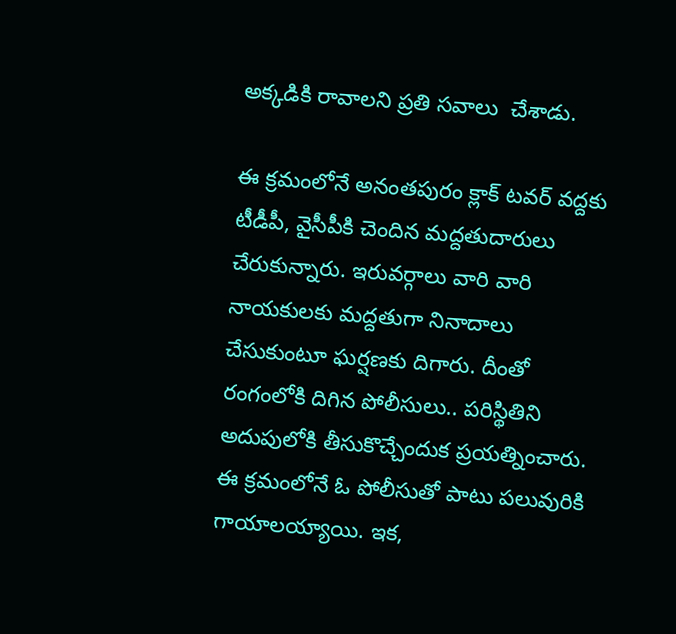అక్కడికి రావాలని ప్రతి సవాలు  చేశాడు.

ఈ క్రమంలోనే అనంతపురం క్లాక్ టవర్ వద్దకు టీడీపీ, వైసీపీకి చెందిన మద్దతుదారులు చేరుకున్నారు. ఇరువర్గాలు వారి వారి నాయకులకు మద్దతుగా నినాదాలు చేసుకుంటూ ఘర్షణకు దిగారు. దీంతో రంగంలోకి దిగిన పోలీసులు.. పరిస్థితిని అదుపులోకి తీసుకొచ్చేందుక ప్రయత్నించారు. ఈ క్రమంలోనే ఓ పోలీసుతో పాటు పలువురికి గాయాలయ్యాయి. ఇక,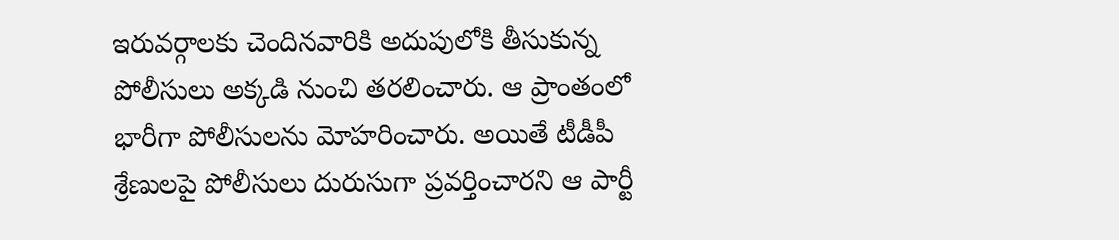ఇరువర్గాలకు చెందినవారికి అదుపులోకి తీసుకున్న పోలీసులు అక్కడి నుంచి తరలించారు. ఆ ప్రాంతంలో భారీగా పోలీసులను మోహరించారు. అయితే టీడీపీ శ్రేణులపై పోలీసులు దురుసుగా ప్రవర్తించారని ఆ పార్టీ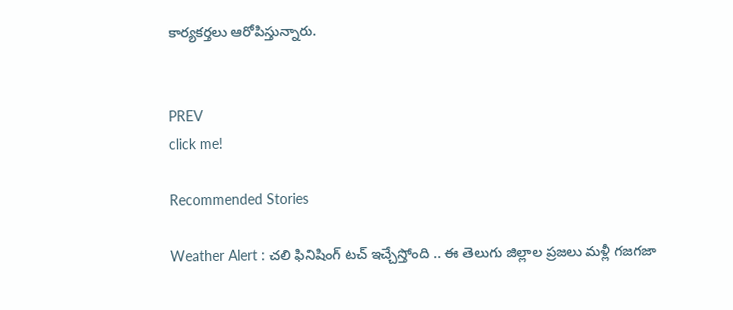కార్యకర్తలు ఆరోపిస్తున్నారు.


PREV
click me!

Recommended Stories

Weather Alert : చలి ఫినిషింగ్ టచ్ ఇచ్చేస్తోంది .. ఈ తెలుగు జిల్లాల ప్రజలు మళ్లీ గజగజా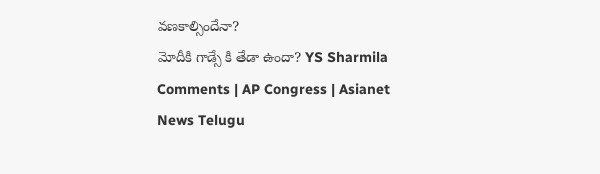వణకాల్సిందేనా?
మోదీకి గాడ్సే కి తేడా ఉందా? YS Sharmila Comments | AP Congress | Asianet News Telugu